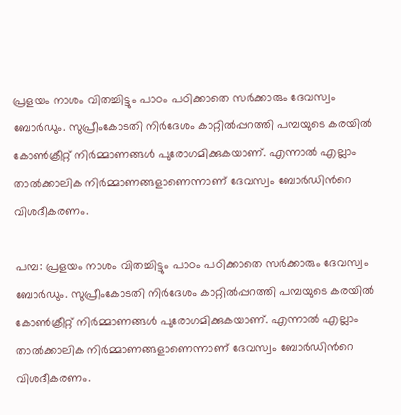പ്രളയം നാശം വിതച്ചിട്ടും പാഠം പഠിക്കാതെ സര്‍ക്കാരും ദേവസ്വം ബോര്‍ഡും. സുപ്രീംകോടതി നിര്‍ദേശം കാറ്റില്‍പ്പറത്തി പമ്പയുടെ കരയില്‍ കോണ്‍ക്രീറ്റ് നിര്‍മ്മാണങ്ങൾ പുരോഗമിക്കുകയാണ്. എന്നാൽ എല്ലാം താല്‍ക്കാലിക നിര്‍മ്മാണങ്ങളാണെന്നാണ് ദേവസ്വം ബോര്‍ഡിന്‍റെ വിശദീകരണം.

പമ്പ: പ്രളയം നാശം വിതച്ചിട്ടും പാഠം പഠിക്കാതെ സര്‍ക്കാരും ദേവസ്വം ബോര്‍ഡും. സുപ്രീംകോടതി നിര്‍ദേശം കാറ്റില്‍പ്പറത്തി പമ്പയുടെ കരയില്‍ കോണ്‍ക്രീറ്റ് നിര്‍മ്മാണങ്ങൾ പുരോഗമിക്കുകയാണ്. എന്നാൽ എല്ലാം താല്‍ക്കാലിക നിര്‍മ്മാണങ്ങളാണെന്നാണ് ദേവസ്വം ബോര്‍ഡിന്‍റെ വിശദീകരണം.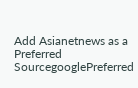Add Asianetnews as a Preferred SourcegooglePreferred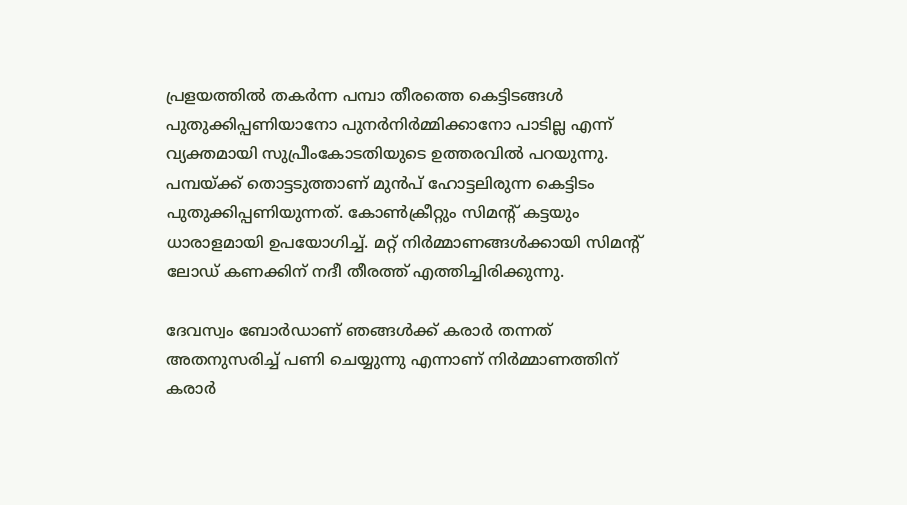പ്രളയത്തില്‍ തകര്‍ന്ന പമ്പാ തീരത്തെ കെട്ടിടങ്ങള്‍ പുതുക്കിപ്പണിയാനോ പുനര്‍നിര്‍മ്മിക്കാനോ പാടില്ല എന്ന് വ്യക്തമായി സുപ്രീംകോടതിയുടെ ഉത്തരവില്‍ പറയുന്നു. പമ്പയ്ക്ക് തൊട്ടടുത്താണ് മുൻപ് ഹോട്ടലിരുന്ന കെട്ടിടം പുതുക്കിപ്പണിയുന്നത്. കോണ്‍ക്രീറ്റും സിമന്‍റ് കട്ടയും ധാരാളമായി ഉപയോഗിച്ച്. മറ്റ് നിര്‍മ്മാണങ്ങള്‍ക്കായി സിമന്‍റ് ലോഡ് കണക്കിന് നദീ തീരത്ത് എത്തിച്ചിരിക്കുന്നു.

ദേവസ്വം ബോര്‍ഡാണ് ഞങ്ങള്‍ക്ക് കരാര്‍ തന്നത് അതനുസരിച്ച് പണി ചെയ്യുന്നു എന്നാണ് നിര്‍മ്മാണത്തിന് കരാര്‍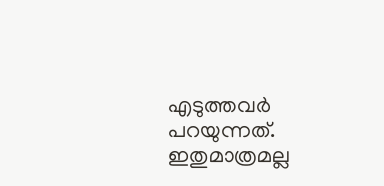എടുത്തവര്‍ പറയുന്നത്. ഇതുമാത്രമല്ല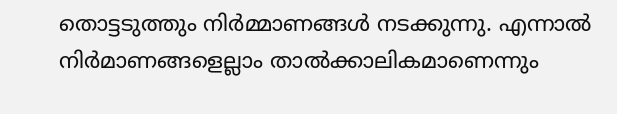തൊട്ടടുത്തും നിര്‍മ്മാണങ്ങള്‍ നടക്കുന്നു. എന്നാല്‍ നിര്‍മാണങ്ങളെല്ലാം താല്‍ക്കാലികമാണെന്നും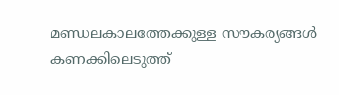മണ്ഡലകാലത്തേക്കുള്ള സൗകര്യങ്ങള്‍ കണക്കിലെടുത്ത്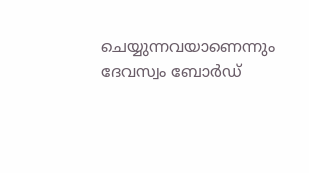ചെയ്യുന്നവയാണെന്നും ദേവസ്വം ബോര്‍ഡ്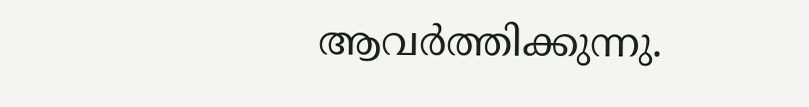ആവര്‍ത്തിക്കുന്നു.